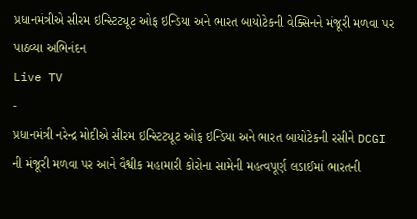પ્રધાનમંત્રીએ સીરમ ઇન્સ્ટિટ્યૂટ ઓફ ઇન્ડિયા અને ભારત બાયોટેકની વેક્સિનને મંજૂરી મળવા પર પાઠવ્યા અભિનંદન
Live TV
-
પ્રધાનમંત્રી નરેન્દ્ર મોદીએ સીરમ ઇન્સ્ટિટ્યૂટ ઓફ ઇન્ડિયા અને ભારત બાયોટેકની રસીને DCGI ની મંજૂરી મળવા પર આને વૈશ્વીક મહામારી કોરોના સામેની મહત્વપૂર્ણ લડાઈમાં ભારતની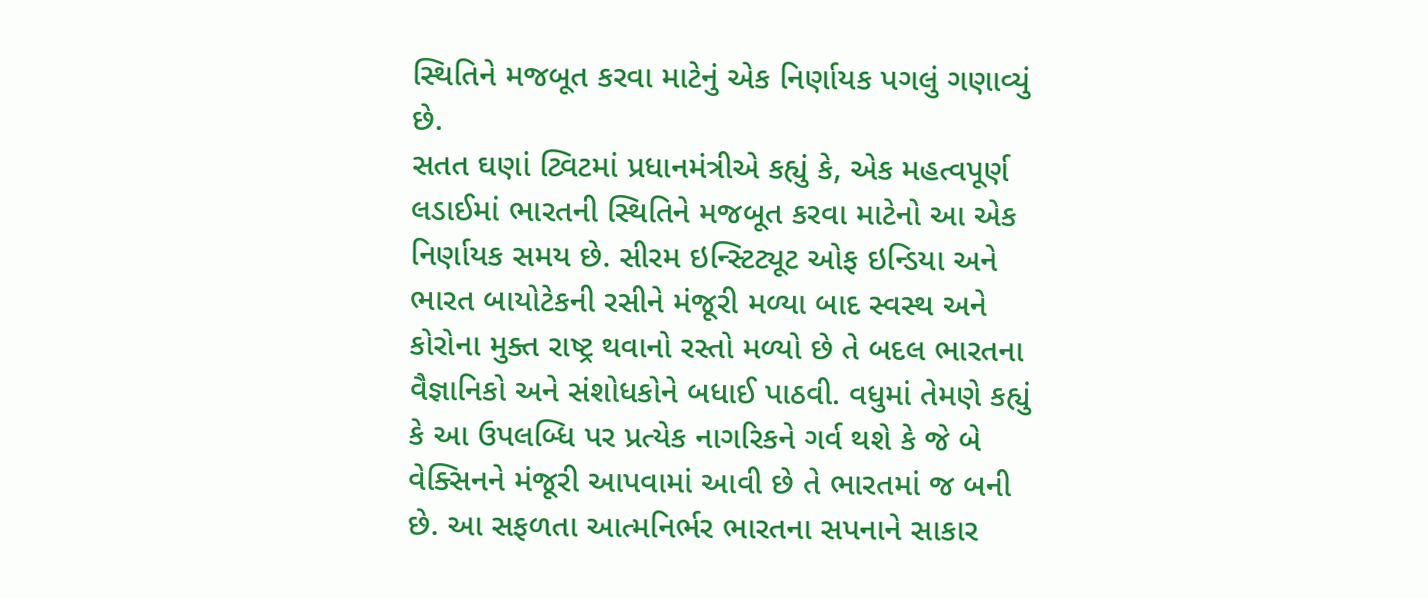સ્થિતિને મજબૂત કરવા માટેનું એક નિર્ણાયક પગલું ગણાવ્યું છે.
સતત ઘણાં ટ્વિટમાં પ્રધાનમંત્રીએ કહ્યું કે, એક મહત્વપૂર્ણ લડાઈમાં ભારતની સ્થિતિને મજબૂત કરવા માટેનો આ એક નિર્ણાયક સમય છે. સીરમ ઇન્સ્ટિટ્યૂટ ઓફ ઇન્ડિયા અને ભારત બાયોટેકની રસીને મંજૂરી મળ્યા બાદ સ્વસ્થ અને કોરોના મુક્ત રાષ્ટ્ર થવાનો રસ્તો મળ્યો છે તે બદલ ભારતના વૈજ્ઞાનિકો અને સંશોધકોને બધાઈ પાઠવી. વધુમાં તેમણે કહ્યું કે આ ઉપલબ્ધિ પર પ્રત્યેક નાગરિકને ગર્વ થશે કે જે બે વેક્સિનને મંજૂરી આપવામાં આવી છે તે ભારતમાં જ બની છે. આ સફળતા આત્મનિર્ભર ભારતના સપનાને સાકાર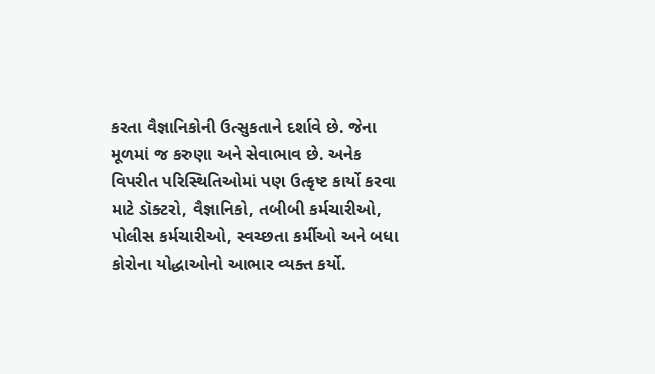કરતા વૈજ્ઞાનિકોની ઉત્સુકતાને દર્શાવે છે. જેના મૂળમાં જ કરુણા અને સેવાભાવ છે. અનેક વિપરીત પરિસ્થિતિઓમાં પણ ઉત્કૃષ્ટ કાર્યો કરવા માટે ડૉક્ટરો, વૈજ્ઞાનિકો, તબીબી કર્મચારીઓ, પોલીસ કર્મચારીઓ, સ્વચ્છતા કર્મીઓ અને બધા કોરોના યોદ્ધાઓનો આભાર વ્યક્ત કર્યો.